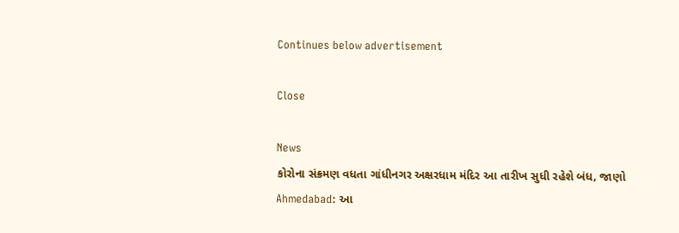Continues below advertisement

Close

News
કોરોના સંક્રમણ વધતા ગાંધીનગર અક્ષરધામ મંદિર આ તારીખ સુધી રહેશે બંધ, જાણો
Ahmedabad: આ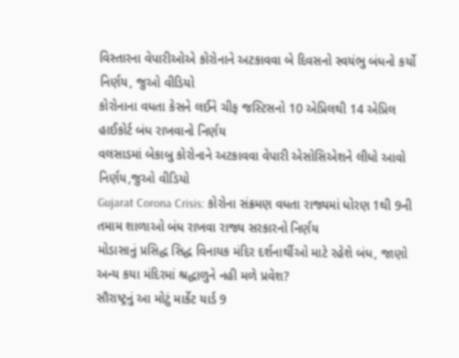વિસ્તારના વેપારીઓએ કોરોનાને અટકાવવા બે દિવસનો સ્વયંભુ બંધનો કર્યો નિર્ણય, જુઓ વીડિયો
કોરોનાના વધતા કેસને લઈને ચીફ જસ્ટિસનો 10 એપ્રિલથી 14 એપ્રિલ હાઈકોર્ટ બંધ રાખવાનો નિર્ણય
વલસાડમાં બેકાબુ કોરોનાને અટકાવવા વેપારી એસોસિએશને લીધો આવો નિર્ણય,જુઓ વીડિયો
Gujarat Corona Crisis: કોરોના સંક્રમણ વધતા રાજ્યમાં ધોરણ 1થી 9ની તમામ શાળાઓ બંધ રાખવા રાજ્ય સરકારનો નિર્ણય
મોડાસાનું પ્રસિદ્ધ સિદ્ધ વિનાયક મંદિર દર્શનાર્થીઓ માટે રહેશે બંધ, જાણો અન્ય કયા મંદિરમાં શ્રદ્ધાળુને નહી મળે પ્રવેશ?
સૌરાષ્ટ્રનું આ મોટું માર્કેટ યાર્ડ 9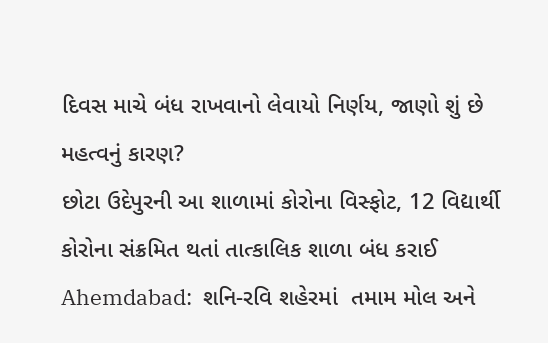દિવસ માચે બંધ રાખવાનો લેવાયો નિર્ણય, જાણો શું છે મહત્વનું કારણ?
છોટા ઉદેપુરની આ શાળામાં કોરોના વિસ્ફોટ, 12 વિદ્યાર્થી કોરોના સંક્રમિત થતાં તાત્કાલિક શાળા બંધ કરાઈ
Ahemdabad:  શનિ-રવિ શહેરમાં  તમામ મોલ અને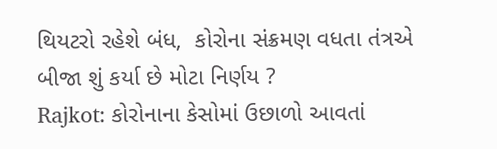થિયટરો રહેશે બંધ,  કોરોના સંક્રમણ વધતા તંત્રએ બીજા શું કર્યા છે મોટા નિર્ણય ?
Rajkot: કોરોનાના કેસોમાં ઉછાળો આવતાં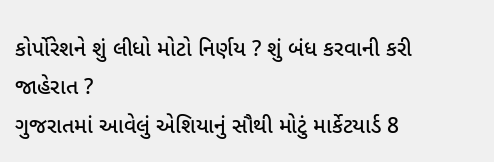કોર્પોરેશને શું લીધો મોટો નિર્ણય ? શું બંધ કરવાની કરી જાહેરાત ?
ગુજરાતમાં આવેલું એશિયાનું સૌથી મોટું માર્કેટયાર્ડ 8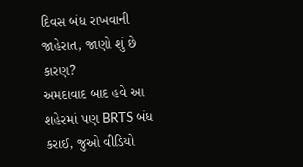દિવસ બંધ રાખવાની જાહેરાત, જાણો શું છે કારણ?
અમદાવાદ બાદ હવે આ શહેરમાં પણ BRTS બંધ કરાઈ, જુઓ વીડિયો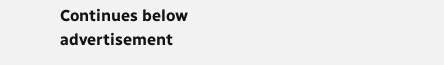Continues below advertisement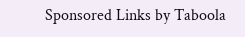Sponsored Links by Taboola